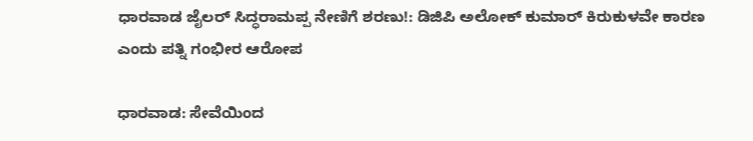ಧಾರವಾಡ ಜೈಲರ್ ಸಿದ್ಧರಾಮಪ್ಪ ನೇಣಿಗೆ ಶರಣು!: ಡಿಜಿಪಿ ಅಲೋಕ್ ಕುಮಾರ್ ಕಿರುಕುಳವೇ ಕಾರಣ ಎಂದು ಪತ್ನಿ ಗಂಭೀರ ಆರೋಪ

ಧಾರವಾಡ: ಸೇವೆಯಿಂದ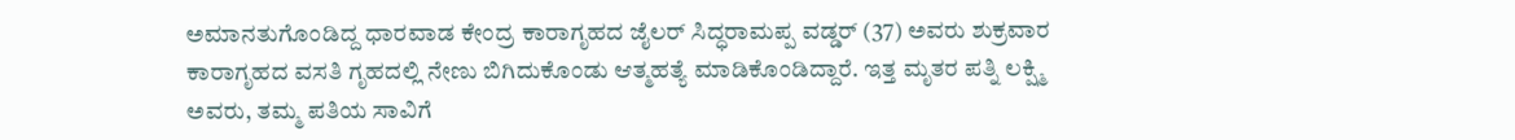ಅಮಾನತುಗೊಂಡಿದ್ದ ಧಾರವಾಡ ಕೇಂದ್ರ ಕಾರಾಗೃಹದ ಜೈಲರ್ ಸಿದ್ಧರಾಮಪ್ಪ ವಡ್ಡರ್ (37) ಅವರು ಶುಕ್ರವಾರ ಕಾರಾಗೃಹದ ವಸತಿ ಗೃಹದಲ್ಲಿ ನೇಣು ಬಿಗಿದುಕೊಂಡು ಆತ್ಮಹತ್ಯೆ ಮಾಡಿಕೊಂಡಿದ್ದಾರೆ. ಇತ್ತ ಮೃತರ ಪತ್ನಿ ಲಕ್ಷ್ಮಿ ಅವರು, ತಮ್ಮ ಪತಿಯ ಸಾವಿಗೆ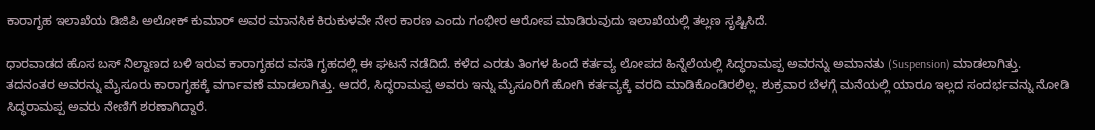ಕಾರಾಗೃಹ ಇಲಾಖೆಯ ಡಿಜಿಪಿ ಅಲೋಕ್ ಕುಮಾರ್ ಅವರ ಮಾನಸಿಕ ಕಿರುಕುಳವೇ ನೇರ ಕಾರಣ ಎಂದು ಗಂಭೀರ ಆರೋಪ ಮಾಡಿರುವುದು ಇಲಾಖೆಯಲ್ಲಿ ತಲ್ಲಣ ಸೃಷ್ಟಿಸಿದೆ.

ಧಾರವಾಡದ ಹೊಸ ಬಸ್ ನಿಲ್ದಾಣದ ಬಳಿ ಇರುವ ಕಾರಾಗೃಹದ ವಸತಿ ಗೃಹದಲ್ಲಿ ಈ ಘಟನೆ ನಡೆದಿದೆ. ಕಳೆದ ಎರಡು ತಿಂಗಳ ಹಿಂದೆ ಕರ್ತವ್ಯ ಲೋಪದ ಹಿನ್ನೆಲೆಯಲ್ಲಿ ಸಿದ್ಧರಾಮಪ್ಪ ಅವರನ್ನು ಅಮಾನತು (Suspension) ಮಾಡಲಾಗಿತ್ತು. ತದನಂತರ ಅವರನ್ನು ಮೈಸೂರು ಕಾರಾಗೃಹಕ್ಕೆ ವರ್ಗಾವಣೆ ಮಾಡಲಾಗಿತ್ತು. ಆದರೆ, ಸಿದ್ಧರಾಮಪ್ಪ ಅವರು ಇನ್ನು ಮೈಸೂರಿಗೆ ಹೋಗಿ ಕರ್ತವ್ಯಕ್ಕೆ ವರದಿ ಮಾಡಿಕೊಂಡಿರಲಿಲ್ಲ. ಶುಕ್ರವಾರ ಬೆಳಗ್ಗೆ ಮನೆಯಲ್ಲಿ ಯಾರೂ ಇಲ್ಲದ ಸಂದರ್ಭವನ್ನು ನೋಡಿ ಸಿದ್ಧರಾಮಪ್ಪ ಅವರು ನೇಣಿಗೆ ಶರಣಾಗಿದ್ದಾರೆ.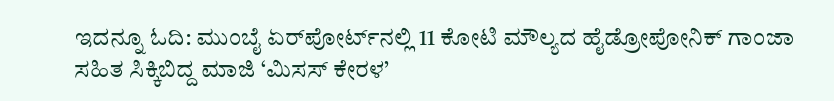ಇದನ್ನೂ ಓದಿ: ಮುಂಬೈ ಏರ್‌ಪೋರ್ಟ್‌ನಲ್ಲಿ 11 ಕೋಟಿ ಮೌಲ್ಯದ ಹೈಡ್ರೋಪೋನಿಕ್ ಗಾಂಜಾ ಸಹಿತ ಸಿಕ್ಕಿಬಿದ್ದ ಮಾಜಿ ‘ಮಿಸಸ್ ಕೇರಳ’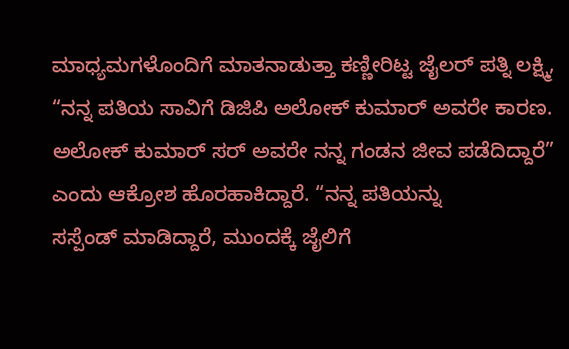ಮಾಧ್ಯಮಗಳೊಂದಿಗೆ ಮಾತನಾಡುತ್ತಾ ಕಣ್ಣೀರಿಟ್ಟ ಜೈಲರ್ ಪತ್ನಿ ಲಕ್ಷ್ಮಿ, “ನನ್ನ ಪತಿಯ ಸಾವಿಗೆ ಡಿಜಿಪಿ ಅಲೋಕ್ ಕುಮಾರ್ ಅವರೇ ಕಾರಣ. ಅಲೋಕ್ ಕುಮಾರ್ ಸರ್ ಅವರೇ ನನ್ನ‌ ಗಂಡನ ಜೀವ ಪಡೆದಿದ್ದಾರೆ” ಎಂದು ಆಕ್ರೋಶ ಹೊರಹಾಕಿದ್ದಾರೆ. “ನನ್ನ ಪತಿಯನ್ನು ಸಸ್ಪೆಂಡ್ ‌ಮಾಡಿದ್ದಾರೆ, ಮುಂದಕ್ಕೆ ಜೈಲಿಗೆ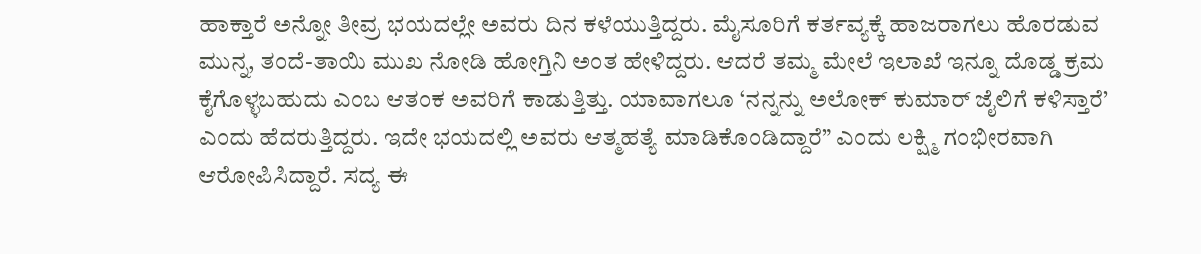ಹಾಕ್ತಾರೆ ಅನ್ನೋ ತೀವ್ರ ಭಯದಲ್ಲೇ ಅವರು ದಿನ ಕಳೆಯುತ್ತಿದ್ದರು. ಮೈಸೂರಿಗೆ ಕರ್ತವ್ಯಕ್ಕೆ ಹಾಜರಾಗಲು ಹೊರಡುವ ಮುನ್ನ, ತಂದೆ-ತಾಯಿ ಮುಖ ನೋಡಿ ಹೋಗ್ತಿನಿ ಅಂತ ಹೇಳಿದ್ದರು. ಆದರೆ ತಮ್ಮ‌ ಮೇಲೆ ಇಲಾಖೆ ಇನ್ನೂ ದೊಡ್ಡ ಕ್ರಮ ಕೈಗೊಳ್ಳಬಹುದು ಎಂಬ ಆತಂಕ ಅವರಿಗೆ ಕಾಡುತ್ತಿತ್ತು. ಯಾವಾಗಲೂ ‘ನನ್ನನ್ನು ಅಲೋಕ್ ‌ಕುಮಾರ್ ಜೈಲಿಗೆ ‌ಕಳಿಸ್ತಾರೆ’ ಎಂದು ಹೆದರುತ್ತಿದ್ದರು. ಇದೇ ಭಯದಲ್ಲಿ ಅವರು ಆತ್ಮಹತ್ಯೆ ಮಾಡಿಕೊಂಡಿದ್ದಾರೆ” ಎಂದು ಲಕ್ಷ್ಮಿ ಗಂಭೀರವಾಗಿ ಆರೋಪಿಸಿದ್ದಾರೆ. ಸದ್ಯ ಈ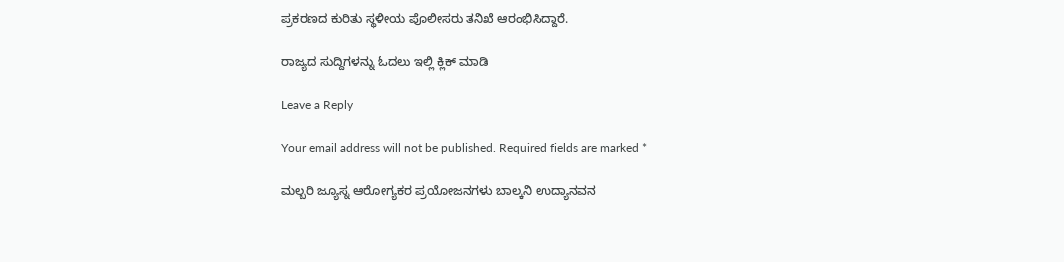ಪ್ರಕರಣದ ಕುರಿತು ಸ್ಥಳೀಯ ಪೊಲೀಸರು ತನಿಖೆ ಆರಂಭಿಸಿದ್ದಾರೆ.

ರಾಜ್ಯದ ಸುದ್ದಿಗಳನ್ನು ಓದಲು ಇಲ್ಲಿ ಕ್ಲಿಕ್ ಮಾಡಿ

Leave a Reply

Your email address will not be published. Required fields are marked *

ಮಲ್ಬರಿ ಜ್ಯೂಸ್ನ ಆರೋಗ್ಯಕರ ಪ್ರಯೋಜನಗಳು ಬಾಲ್ಕನಿ ಉದ್ಯಾನವನ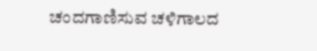ಚಂದಗಾಣಿಸುವ ಚಳಿಗಾಲದ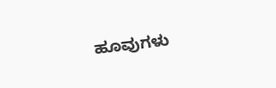ಹೂವುಗಳು